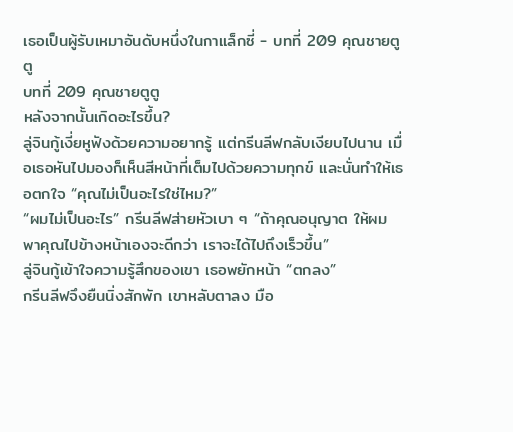เธอเป็นผู้รับเหมาอันดับหนึ่งในกาแล็กซี่ - บทที่ 209 คุณชายตูตู
บทที่ 209 คุณชายตูตู
หลังจากนั้นเกิดอะไรขึ้น?
ลู่จินกู้เงี่ยหูฟังด้วยความอยากรู้ แต่กรีนลีฟกลับเงียบไปนาน เมื่อเธอหันไปมองก็เห็นสีหน้าที่เต็มไปด้วยความทุกข์ และนั่นทำให้เธอตกใจ “คุณไม่เป็นอะไรใช่ไหม?”
“ผมไม่เป็นอะไร” กรีนลีฟส่ายหัวเบา ๆ “ถ้าคุณอนุญาต ให้ผมพาคุณไปข้างหน้าเองจะดีกว่า เราจะได้ไปถึงเร็วขึ้น”
ลู่จินกู้เข้าใจความรู้สึกของเขา เธอพยักหน้า “ตกลง”
กรีนลีฟจึงยืนนิ่งสักพัก เขาหลับตาลง มือ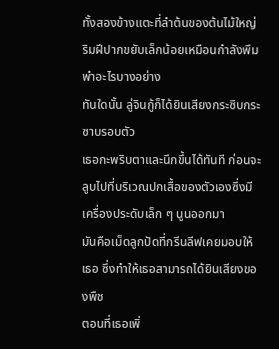ทั้งสองข้างแตะที่ลำต้นของต้นไม้ใหญ่ ริมฝีปากขยับเล็กน้อยเหมือนกำลังพึมพำอะไรบางอย่าง
ทันใดนั้น ลู่จินกู้ก็ได้ยินเสียงกระซิบกระซาบรอบตัว
เธอกะพริบตาและนึกขึ้นได้ทันที ก่อนจะลูบไปที่บริเวณปกเสื้อของตัวเองซึ่งมีเครื่องประดับเล็ก ๆ นูนออกมา
มันคือเม็ดลูกปัดที่กรีนลีฟเคยมอบให้เธอ ซึ่งทำให้เธอสามารถได้ยินเสียงของพืช
ตอนที่เธอเพิ่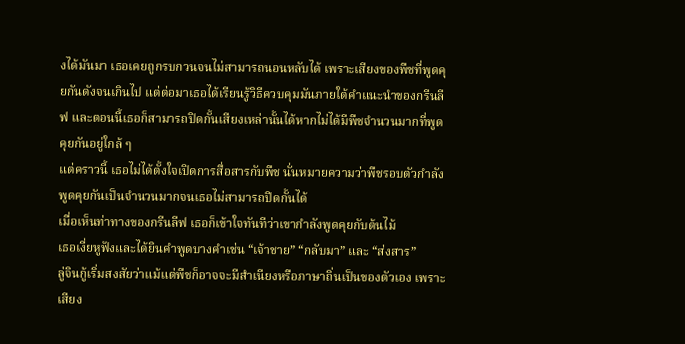งได้มันมา เธอเคยถูกรบกวนจนไม่สามารถนอนหลับได้ เพราะเสียงของพืชที่พูดคุยกันดังจนเกินไป แต่ต่อมาเธอได้เรียนรู้วิธีควบคุมมันภายใต้คำแนะนำของกรีนลีฟ และตอนนี้เธอก็สามารถปิดกั้นเสียงเหล่านั้นได้หากไม่ได้มีพืชจำนวนมากที่พูดคุยกันอยู่ใกล้ ๆ
แต่คราวนี้ เธอไม่ได้ตั้งใจเปิดการสื่อสารกับพืช นั่นหมายความว่าพืชรอบตัวกำลังพูดคุยกันเป็นจำนวนมากจนเธอไม่สามารถปิดกั้นได้
เมื่อเห็นท่าทางของกรีนลีฟ เธอก็เข้าใจทันทีว่าเขากำลังพูดคุยกับต้นไม้
เธอเงี่ยหูฟังและได้ยินคำพูดบางคำเช่น “เจ้าชาย” “กลับมา” และ “ส่งสาร”
ลู่จินกู้เริ่มสงสัยว่าแม้แต่พืชก็อาจจะมีสำเนียงหรือภาษาถิ่นเป็นของตัวเอง เพราะเสียง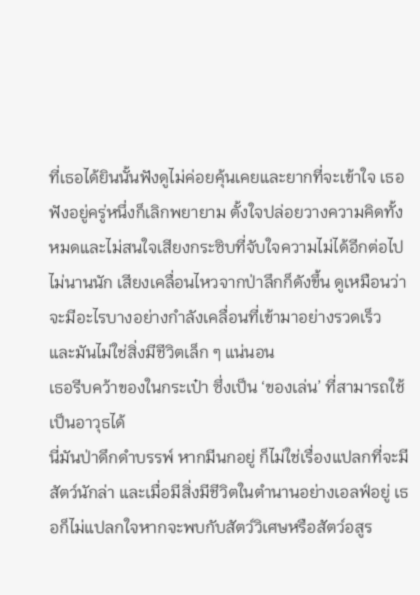ที่เธอได้ยินนั้นฟังดูไม่ค่อยคุ้นเคยและยากที่จะเข้าใจ เธอฟังอยู่ครู่หนึ่งก็เลิกพยายาม ตั้งใจปล่อยวางความคิดทั้งหมดและไม่สนใจเสียงกระซิบที่จับใจความไม่ได้อีกต่อไป
ไม่นานนัก เสียงเคลื่อนไหวจากป่าลึกก็ดังขึ้น ดูเหมือนว่าจะมีอะไรบางอย่างกำลังเคลื่อนที่เข้ามาอย่างรวดเร็ว และมันไม่ใช่สิ่งมีชีวิตเล็ก ๆ แน่นอน
เธอรีบคว้าของในกระเป๋า ซึ่งเป็น ‘ของเล่น’ ที่สามารถใช้เป็นอาวุธได้
นี่มันป่าดึกดำบรรพ์ หากมีนกอยู่ ก็ไม่ใช่เรื่องแปลกที่จะมีสัตว์นักล่า และเมื่อมีสิ่งมีชีวิตในตำนานอย่างเอลฟ์อยู่ เธอก็ไม่แปลกใจหากจะพบกับสัตว์วิเศษหรือสัตว์อสูร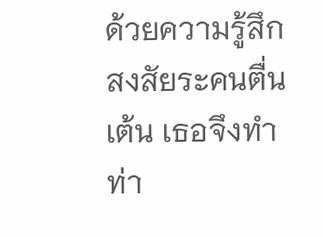ด้วยความรู้สึกสงสัยระคนตื่นเต้น เธอจึงทำท่า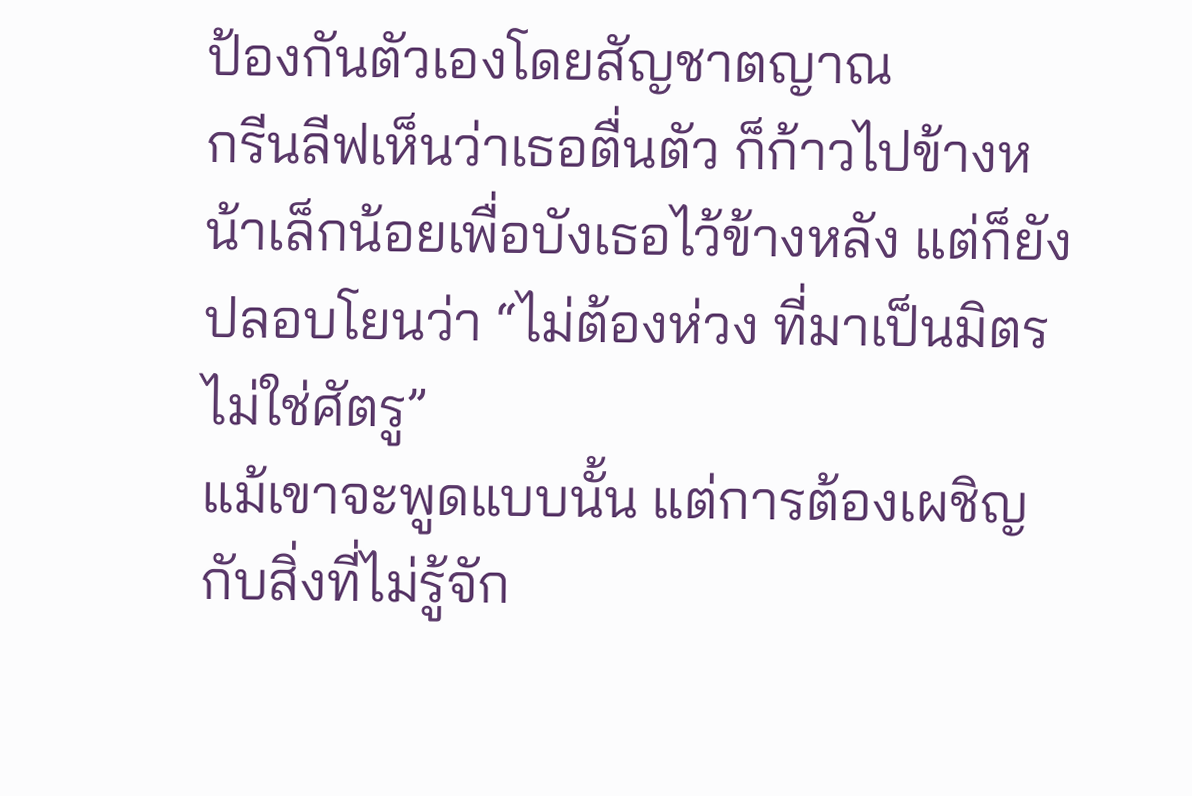ป้องกันตัวเองโดยสัญชาตญาณ
กรีนลีฟเห็นว่าเธอตื่นตัว ก็ก้าวไปข้างหน้าเล็กน้อยเพื่อบังเธอไว้ข้างหลัง แต่ก็ยังปลอบโยนว่า “ไม่ต้องห่วง ที่มาเป็นมิตร ไม่ใช่ศัตรู”
แม้เขาจะพูดแบบนั้น แต่การต้องเผชิญกับสิ่งที่ไม่รู้จัก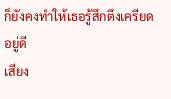ก็ยังคงทำให้เธอรู้สึกตึงเครียดอยู่ดี
เสียง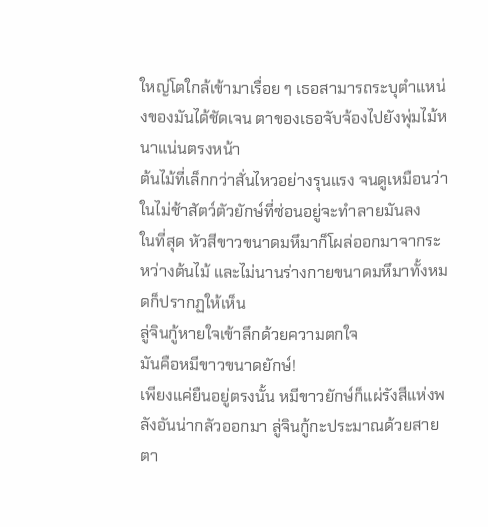ใหญ่โตใกล้เข้ามาเรื่อย ๆ เธอสามารถระบุตำแหน่งของมันได้ชัดเจน ตาของเธอจับจ้องไปยังพุ่มไม้หนาแน่นตรงหน้า
ต้นไม้ที่เล็กกว่าสั่นไหวอย่างรุนแรง จนดูเหมือนว่าในไม่ช้าสัตว์ตัวยักษ์ที่ซ่อนอยู่จะทำลายมันลง
ในที่สุด หัวสีขาวขนาดมหึมาก็โผล่ออกมาจากระหว่างต้นไม้ และไม่นานร่างกายขนาดมหึมาทั้งหมดก็ปรากฏให้เห็น
ลู่จินกู้หายใจเข้าลึกด้วยความตกใจ
มันคือหมีขาวขนาดยักษ์!
เพียงแค่ยืนอยู่ตรงนั้น หมีขาวยักษ์ก็แผ่รังสีแห่งพลังอันน่ากลัวออกมา ลู่จินกู้กะประมาณด้วยสายตา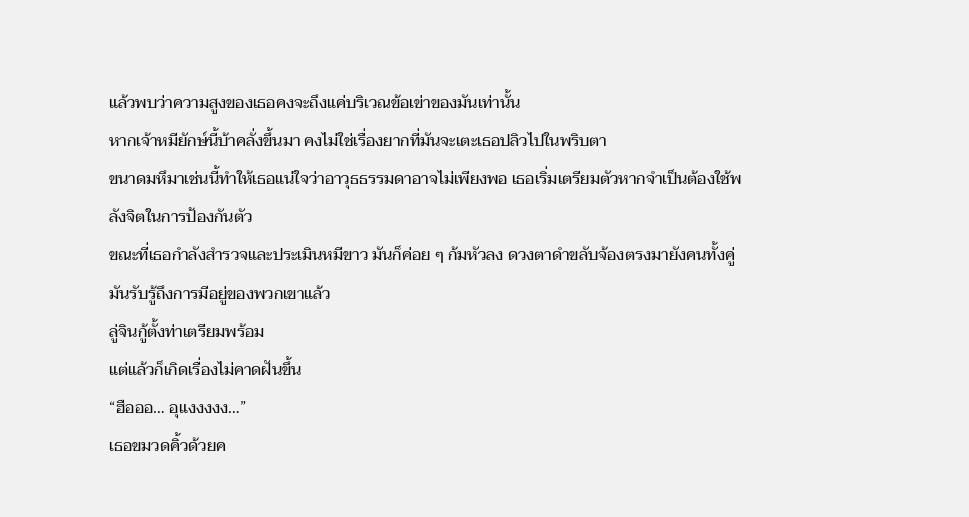แล้วพบว่าความสูงของเธอคงจะถึงแค่บริเวณข้อเข่าของมันเท่านั้น
หากเจ้าหมียักษ์นี้บ้าคลั่งขึ้นมา คงไม่ใช่เรื่องยากที่มันจะเตะเธอปลิวไปในพริบตา
ขนาดมหึมาเช่นนี้ทำให้เธอแน่ใจว่าอาวุธธรรมดาอาจไม่เพียงพอ เธอเริ่มเตรียมตัวหากจำเป็นต้องใช้พลังจิตในการป้องกันตัว
ขณะที่เธอกำลังสำรวจและประเมินหมีขาว มันก็ค่อย ๆ ก้มหัวลง ดวงตาดำขลับจ้องตรงมายังคนทั้งคู่ มันรับรู้ถึงการมีอยู่ของพวกเขาแล้ว
ลู่จินกู้ตั้งท่าเตรียมพร้อม
แต่แล้วก็เกิดเรื่องไม่คาดฝันขึ้น
“ฮือออ… อุแงงงงง…”
เธอขมวดคิ้วด้วยค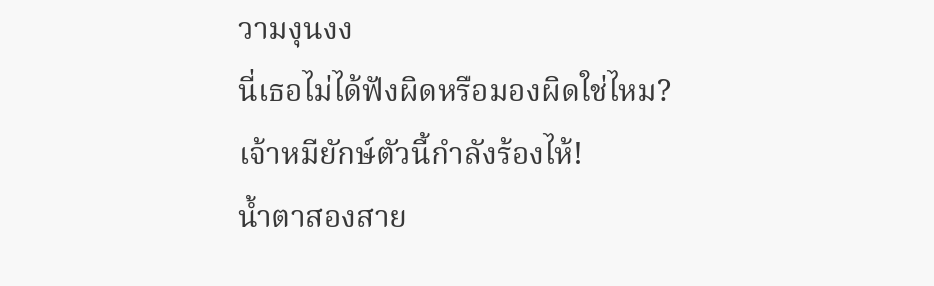วามงุนงง
นี่เธอไม่ได้ฟังผิดหรือมองผิดใช่ไหม?
เจ้าหมียักษ์ตัวนี้กำลังร้องไห้!
น้ำตาสองสาย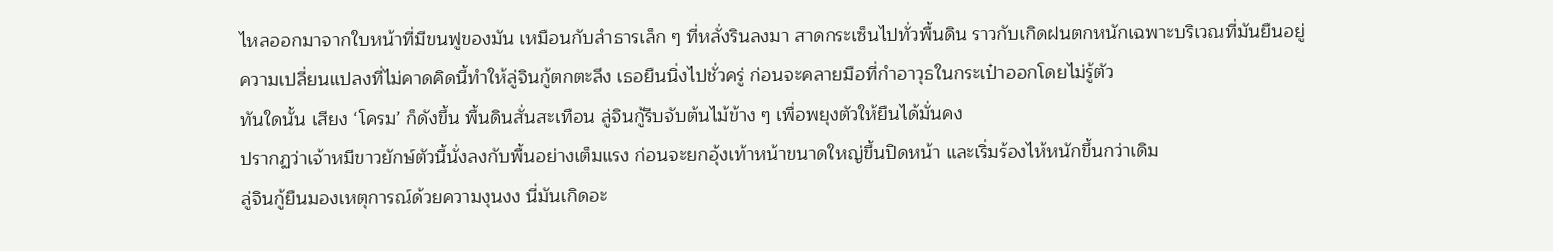ไหลออกมาจากใบหน้าที่มีขนฟูของมัน เหมือนกับลำธารเล็ก ๆ ที่หลั่งรินลงมา สาดกระเซ็นไปทั่วพื้นดิน ราวกับเกิดฝนตกหนักเฉพาะบริเวณที่มันยืนอยู่
ความเปลี่ยนแปลงที่ไม่คาดคิดนี้ทำให้ลู่จินกู้ตกตะลึง เธอยืนนิ่งไปชั่วครู่ ก่อนจะคลายมือที่กำอาวุธในกระเป๋าออกโดยไม่รู้ตัว
ทันใดนั้น เสียง ‘โครม’ ก็ดังขึ้น พื้นดินสั่นสะเทือน ลู่จินกู้รีบจับต้นไม้ข้าง ๆ เพื่อพยุงตัวให้ยืนได้มั่นคง
ปรากฏว่าเจ้าหมีขาวยักษ์ตัวนี้นั่งลงกับพื้นอย่างเต็มแรง ก่อนจะยกอุ้งเท้าหน้าขนาดใหญ่ขึ้นปิดหน้า และเริ่มร้องไห้หนักขึ้นกว่าเดิม
ลู่จินกู้ยืนมองเหตุการณ์ด้วยความงุนงง นี่มันเกิดอะ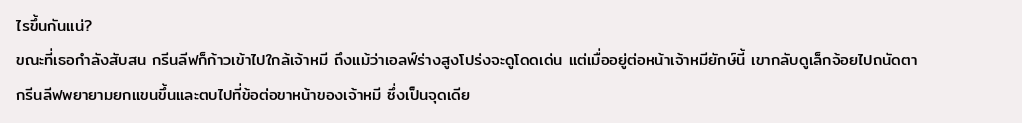ไรขึ้นกันแน่?
ขณะที่เธอกำลังสับสน กรีนลีฟก็ก้าวเข้าไปใกล้เจ้าหมี ถึงแม้ว่าเอลฟ์ร่างสูงโปร่งจะดูโดดเด่น แต่เมื่ออยู่ต่อหน้าเจ้าหมียักษ์นี้ เขากลับดูเล็กจ้อยไปถนัดตา
กรีนลีฟพยายามยกแขนขึ้นและตบไปที่ข้อต่อขาหน้าของเจ้าหมี ซึ่งเป็นจุดเดีย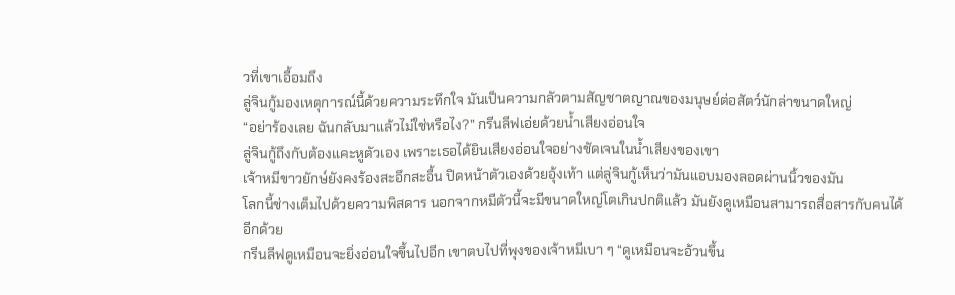วที่เขาเอื้อมถึง
ลู่จินกู้มองเหตุการณ์นี้ด้วยความระทึกใจ มันเป็นความกลัวตามสัญชาตญาณของมนุษย์ต่อสัตว์นักล่าขนาดใหญ่
“อย่าร้องเลย ฉันกลับมาแล้วไม่ใช่หรือไง?” กรีนลีฟเอ่ยด้วยน้ำเสียงอ่อนใจ
ลู่จินกู้ถึงกับต้องแคะหูตัวเอง เพราะเธอได้ยินเสียงอ่อนใจอย่างชัดเจนในน้ำเสียงของเขา
เจ้าหมีขาวยักษ์ยังคงร้องสะอึกสะอื้น ปิดหน้าตัวเองด้วยอุ้งเท้า แต่ลู่จินกู้เห็นว่ามันแอบมองลอดผ่านนิ้วของมัน
โลกนี้ช่างเต็มไปด้วยความพิสดาร นอกจากหมีตัวนี้จะมีขนาดใหญ่โตเกินปกติแล้ว มันยังดูเหมือนสามารถสื่อสารกับคนได้อีกด้วย
กรีนลีฟดูเหมือนจะยิ่งอ่อนใจขึ้นไปอีก เขาตบไปที่พุงของเจ้าหมีเบา ๆ “ดูเหมือนจะอ้วนขึ้น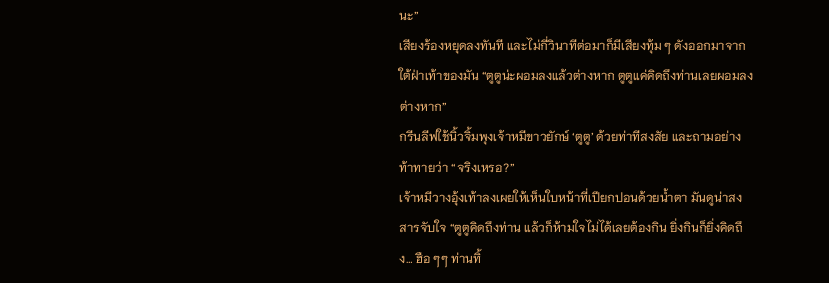นะ”
เสียงร้องหยุดลงทันที และไม่กี่วินาทีต่อมาก็มีเสียงทุ้ม ๆ ดังออกมาจากใต้ฝ่าเท้าของมัน “ตูตูน่ะผอมลงแล้วต่างหาก ตูตูแค่คิดถึงท่านเลยผอมลงต่างหาก”
กรีนลีฟใช้นิ้วจิ้มพุงเจ้าหมีขาวยักษ์ ‘ตูตู’ ด้วยท่าทีสงสัย และถามอย่างท้าทายว่า “จริงเหรอ?”
เจ้าหมีวางอุ้งเท้าลงเผยให้เห็นใบหน้าที่เปียกปอนด้วยน้ำตา มันดูน่าสงสารจับใจ “ตูตูคิดถึงท่าน แล้วก็ห้ามใจไม่ได้เลยต้องกิน ยิ่งกินก็ยิ่งคิดถึง… ฮือ ๆๆ ท่านทิ้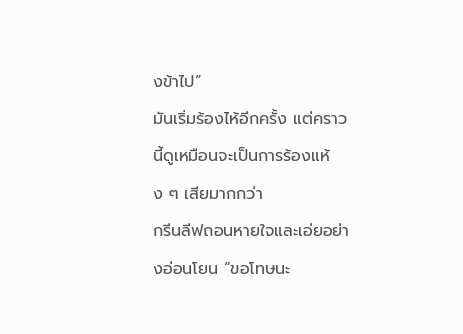งข้าไป”
มันเริ่มร้องไห้อีกครั้ง แต่คราวนี้ดูเหมือนจะเป็นการร้องแห้ง ๆ เสียมากกว่า
กรีนลีฟถอนหายใจและเอ่ยอย่างอ่อนโยน “ขอโทษนะ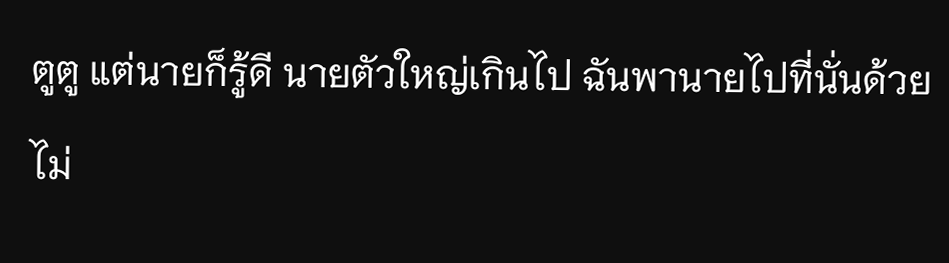ตูตู แต่นายก็รู้ดี นายตัวใหญ่เกินไป ฉันพานายไปที่นั่นด้วยไม่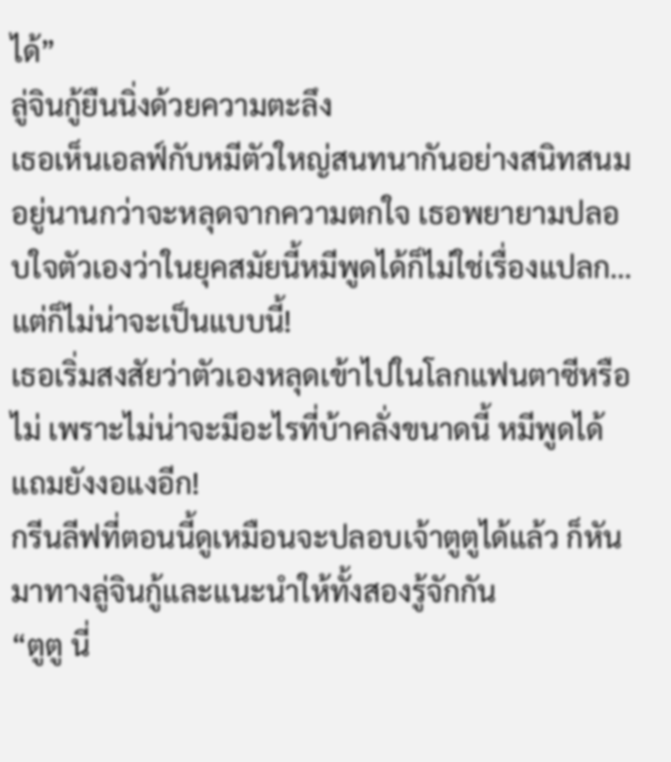ได้”
ลู่จินกู้ยืนนิ่งด้วยความตะลึง
เธอเห็นเอลฟ์กับหมีตัวใหญ่สนทนากันอย่างสนิทสนมอยู่นานกว่าจะหลุดจากความตกใจ เธอพยายามปลอบใจตัวเองว่าในยุคสมัยนี้หมีพูดได้ก็ไม่ใช่เรื่องแปลก…
แต่ก็ไม่น่าจะเป็นแบบนี้!
เธอเริ่มสงสัยว่าตัวเองหลุดเข้าไปในโลกแฟนตาซีหรือไม่ เพราะไม่น่าจะมีอะไรที่บ้าคลั่งขนาดนี้ หมีพูดได้แถมยังงอแงอีก!
กรีนลีฟที่ตอนนี้ดูเหมือนจะปลอบเจ้าตูตูได้แล้ว ก็หันมาทางลู่จินกู้และแนะนำให้ทั้งสองรู้จักกัน
“ตูตู นี่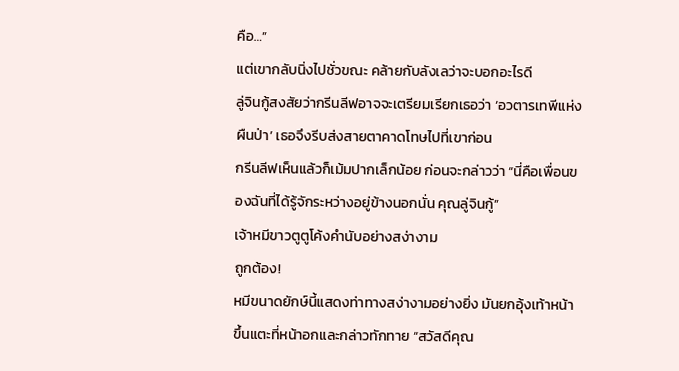คือ…”
แต่เขากลับนิ่งไปชั่วขณะ คล้ายกับลังเลว่าจะบอกอะไรดี
ลู่จินกู้สงสัยว่ากรีนลีฟอาจจะเตรียมเรียกเธอว่า ‘อวตารเทพีแห่งผืนป่า’ เธอจึงรีบส่งสายตาคาดโทษไปที่เขาก่อน
กรีนลีฟเห็นแล้วก็เม้มปากเล็กน้อย ก่อนจะกล่าวว่า “นี่คือเพื่อนของฉันที่ได้รู้จักระหว่างอยู่ข้างนอกนั่น คุณลู่จินกู้”
เจ้าหมีขาวตูตูโค้งคำนับอย่างสง่างาม
ถูกต้อง!
หมีขนาดยักษ์นี้แสดงท่าทางสง่างามอย่างยิ่ง มันยกอุ้งเท้าหน้าขึ้นแตะที่หน้าอกและกล่าวทักทาย “สวัสดีคุณ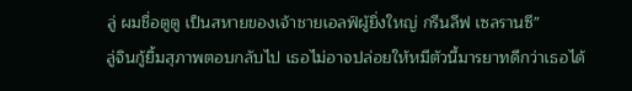ลู่ ผมชื่อตูตู เป็นสหายของเจ้าชายเอลฟ์ผู้ยิ่งใหญ่ กรีนลีฟ เซลรานซี”
ลู่จินกู้ยิ้มสุภาพตอบกลับไป เธอไม่อาจปล่อยให้หมีตัวนี้มารยาทดีกว่าเธอได้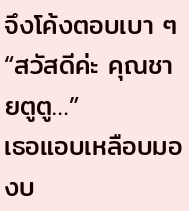จึงโค้งตอบเบา ๆ “สวัสดีค่ะ คุณชายตูตู…”
เธอแอบเหลือบมองบ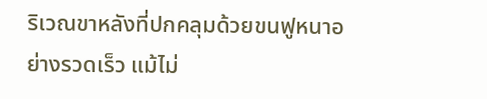ริเวณขาหลังที่ปกคลุมด้วยขนฟูหนาอย่างรวดเร็ว แม้ไม่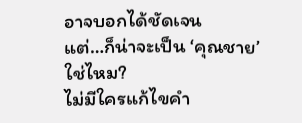อาจบอกได้ชัดเจน
แต่…ก็น่าจะเป็น ‘คุณชาย’ ใช่ไหม?
ไม่มีใครแก้ไขคำ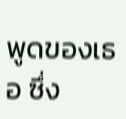พูดของเธอ ซึ่ง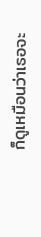ก็ดูเหมือนว่าเธอจะ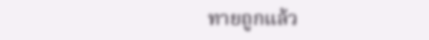ทายถูกแล้ว